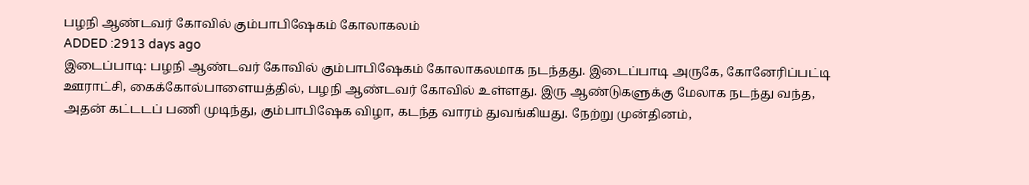பழநி ஆண்டவர் கோவில் கும்பாபிஷேகம் கோலாகலம்
ADDED :2913 days ago
இடைப்பாடி: பழநி ஆண்டவர் கோவில் கும்பாபிஷேகம் கோலாகலமாக நடந்தது. இடைப்பாடி அருகே, கோனேரிப்பட்டி ஊராட்சி, கைக்கோல்பாளையத்தில், பழநி ஆண்டவர் கோவில் உள்ளது. இரு ஆண்டுகளுக்கு மேலாக நடந்து வந்த, அதன் கட்டடப் பணி முடிந்து, கும்பாபிஷேக விழா, கடந்த வாரம் துவங்கியது. நேற்று முன்தினம்,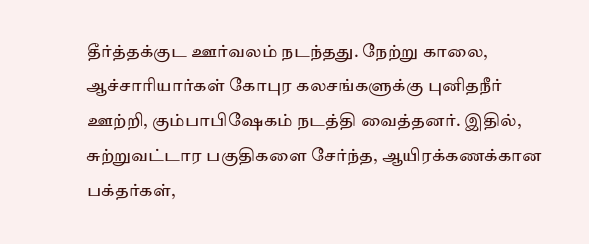தீர்த்தக்குட ஊர்வலம் நடந்தது. நேற்று காலை, ஆச்சாரியார்கள் கோபுர கலசங்களுக்கு புனிதநீர் ஊற்றி, கும்பாபிஷேகம் நடத்தி வைத்தனர். இதில், சுற்றுவட்டார பகுதிகளை சேர்ந்த, ஆயிரக்கணக்கான பக்தர்கள்,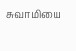சுவாமியை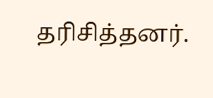தரிசித்தனர்.